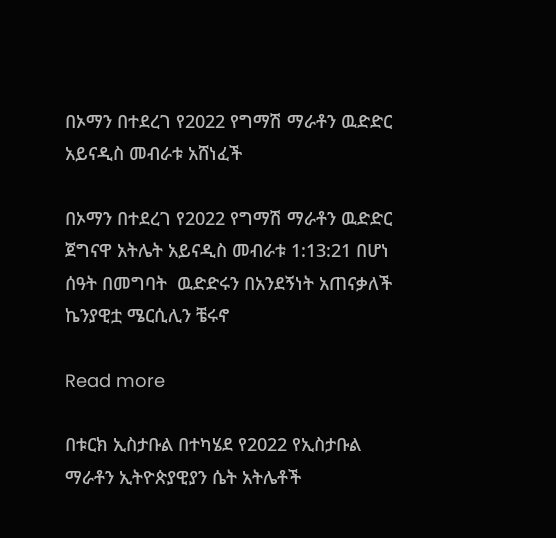በኦማን በተደረገ የ2022 የግማሽ ማራቶን ዉድድር አይናዲስ መብራቱ አሸነፈች

በኦማን በተደረገ የ2022 የግማሽ ማራቶን ዉድድር ጀግናዋ አትሌት አይናዲስ መብራቱ 1:13:21 በሆነ ሰዓት በመግባት  ዉድድሩን በአንደኝነት አጠናቃለች ኬንያዊቷ ሜርሲሊን ቼሩኖ

Read more

በቱርክ ኢስታቡል በተካሄደ የ2022 የኢስታቡል ማራቶን ኢትዮጵያዊያን ሴት አትሌቶች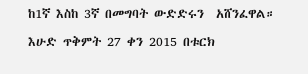ከ1ኛ እስከ 3ኛ በመግባት ውድድሩን  አሸንፈዋል።

እሁድ ጥቅምት 27 ቀን 2015 በቱርክ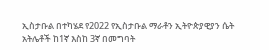ኢስታቡል በተካሄደ የ2022 የኢስታቡል ማራቶን ኢትዮጵያዊያን ሴት አትሌቶች ከ1ኛ እስከ 3ኛ በመግባት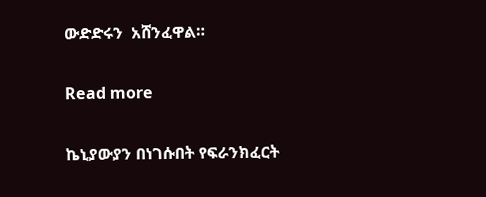ውድድሩን  አሸንፈዋል።

Read more

ኬኒያውያን በነገሱበት የፍራንክፈርት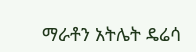ማራቶን አትሌት ዴሬሳ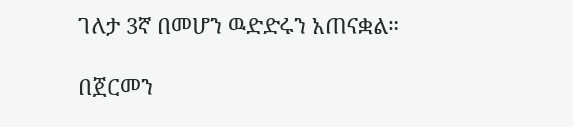ገለታ 3ኛ በመሆን ዉድድሩን አጠናቋል።

በጀርመን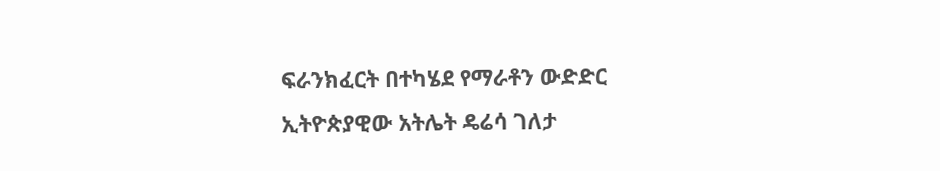ፍራንክፈርት በተካሄደ የማራቶን ውድድር ኢትዮጵያዊው አትሌት ዴሬሳ ገለታ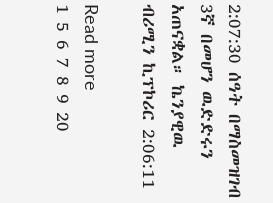2:07:30 ሰዓት በማስመዝገብ 3ኛ በመሆን ዉድድሩን አጠናቋል። ኬንያዊዉ ብሪሚን ኪፕኮሪር 2:06:11

Read more
1 5 6 7 8 9 20